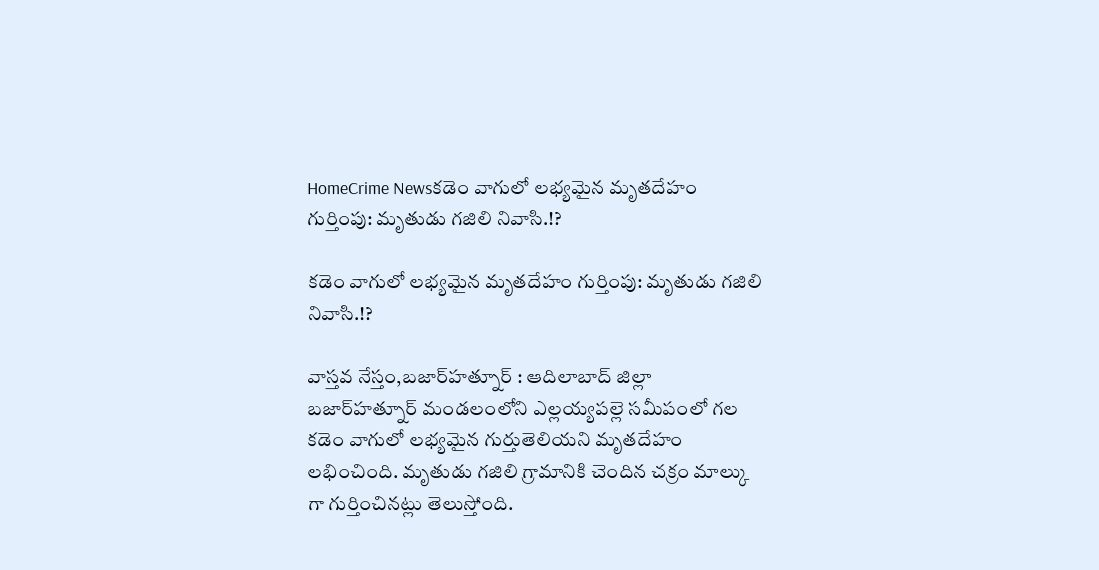HomeCrime Newsకడెం వాగులో లభ్యమైన మృతదేహం గుర్తింపు: మృతుడు గజిలి నివాసి.!?

కడెం వాగులో లభ్యమైన మృతదేహం గుర్తింపు: మృతుడు గజిలి నివాసి.!?

వాస్తవ నేస్తం,బజార్‌హత్నూర్ : ఆదిలాబాద్ జిల్లా బజార్‌హత్నూర్ మండలంలోని ఎల్లయ్యపల్లె సమీపంలో గల కడెం వాగులో లభ్యమైన గుర్తుతెలియని మృతదేహం లభించింది. మృతుడు గజిలి గ్రామానికి చెందిన చక్రం మాల్కు గా గుర్తించినట్లు తెలుస్తోంది.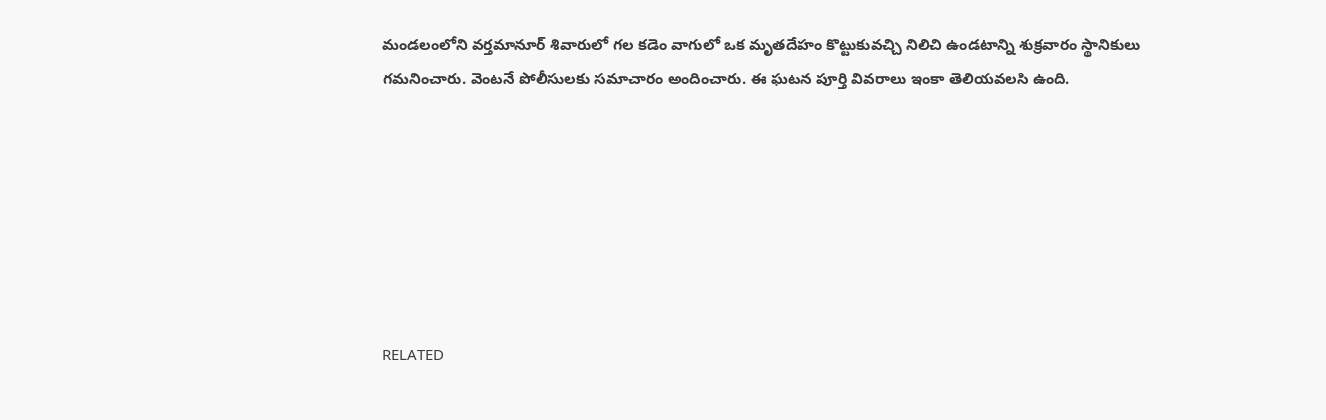మండలంలోని వర్తమానూర్ శివారులో గల కడెం వాగులో ఒక మృతదేహం కొట్టుకువచ్చి నిలిచి ఉండటాన్ని శుక్రవారం స్థానికులు గమనించారు. వెంటనే పోలీసులకు సమాచారం అందించారు. ఈ ఘటన పూర్తి వివరాలు ఇంకా తెలియవలసి ఉంది.







RELATED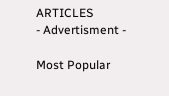ARTICLES
- Advertisment -

Most Popular